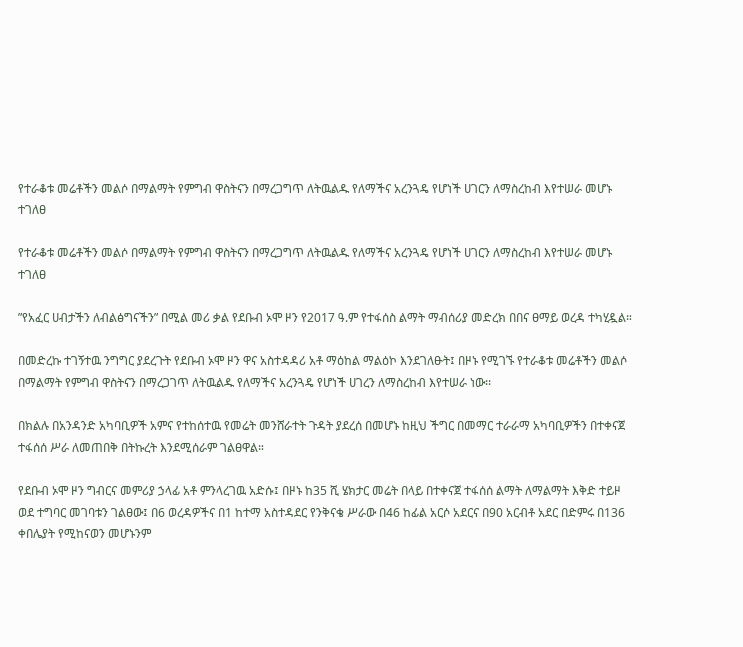የተራቆቱ መሬቶችን መልሶ በማልማት የምግብ ዋስትናን በማረጋግጥ ለትዉልዱ የለማችና አረንጓዴ የሆነች ሀገርን ለማስረከብ እየተሠራ መሆኑ ተገለፀ

የተራቆቱ መሬቶችን መልሶ በማልማት የምግብ ዋስትናን በማረጋግጥ ለትዉልዱ የለማችና አረንጓዴ የሆነች ሀገርን ለማስረከብ እየተሠራ መሆኑ ተገለፀ

”የአፈር ሀብታችን ለብልፅግናችን” በሚል መሪ ቃል የደቡብ ኦሞ ዞን የ2017 ዓ.ም የተፋሰስ ልማት ማብሰሪያ መድረክ በበና ፀማይ ወረዳ ተካሂዷል።

በመድረኩ ተገኝተዉ ንግግር ያደረጉት የደቡብ ኦሞ ዞን ዋና አስተዳዳሪ አቶ ማዕከል ማልዕኮ እንደገለፁት፤ በዞኑ የሚገኙ የተራቆቱ መሬቶችን መልሶ በማልማት የምግብ ዋስትናን በማረጋገጥ ለትዉልዱ የለማችና አረንጓዴ የሆነች ሀገረን ለማስረከብ እየተሠራ ነው፡፡

በክልሉ በአንዳንድ አካባቢዎች አምና የተከሰተዉ የመሬት መንሸራተት ጉዳት ያደረሰ በመሆኑ ከዚህ ችግር በመማር ተራራማ አካባቢዎችን በተቀናጀ ተፋሰሰ ሥራ ለመጠበቅ በትኩረት እንደሚሰራም ገልፀዋል።

የደቡብ ኦሞ ዞን ግብርና መምሪያ ኃላፊ አቶ ምንላረገዉ አድሱ፤ በዞኑ ከ35 ሺ ሄክታር መሬት በላይ በተቀናጀ ተፋሰሰ ልማት ለማልማት እቅድ ተይዞ ወደ ተግባር መገባቱን ገልፀው፤ በ6 ወረዳዎችና በ1 ከተማ አስተዳደር የንቅናቄ ሥራው በ46 ከፊል አርሶ አደርና በ90 አርብቶ አደር በድምሩ በ136 ቀበሌያት የሚከናወን መሆኑንም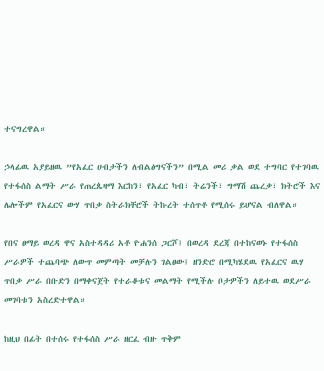ተናግረዋል።

ኃላፊዉ አያይዘዉ ”የአፈር ሀብታችን ለብልፅግናችን” በሚል መሪ ቃል ወደ ተግባር የተገባዉ የተፋሰስ ልማት ሥራ የጠረጴዛማ እርከን፣ የአፈር ካብ፣ ትሬንች፣ ግማሽ ጨረቃ፣ ክትሮች እና ሌሎችም የአፈርና ውሃ ጥበቃ ስትራክቸሮች ትኩረት ተሰጥቶ የሚሰሩ ይሆናል ብለዋል።

የበና ፀማይ ወረዳ ዋና አስተዳዳሪ አቶ ዮሐንሰ ጋርሾ፤ በወረዳ ደረጃ በተከናወኑ የተፋሰስ ሥራዎች ተጨባጭ ለውጥ መምጣት መቻሉን ገልፀው፤ ዘንድሮ በሚካሄደዉ የአፈርና ዉሃ ጥበቃ ሥራ በቡድን በማቀናጀት የተራቆቱና መልማት የሚችሉ ቦታዎችን ለይተዉ ወደሥራ መገባቱን አስረድተዋል።

ከዚህ በፊት በተሰሩ የተፋሰስ ሥራ ዘርፈ ብዙ ጥቅም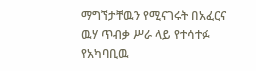ማግኘታቸዉን የሚናገሩት በአፈርና ዉሃ ጥብቃ ሥራ ላይ የተሳተፉ የአካባቢዉ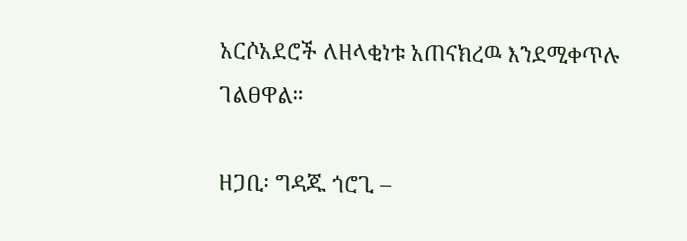አርሶአደሮች ለዘላቂነቱ አጠናክረዉ እንደሚቀጥሉ ገልፀዋል።

ዘጋቢ፡ ግዳጁ ጎሮጊ –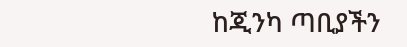ከጂንካ ጣቢያችን